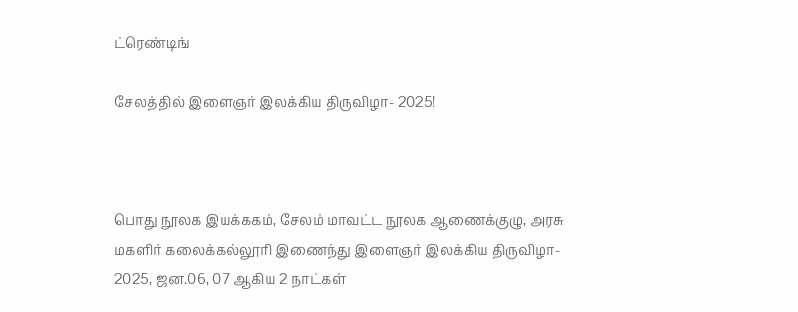ட்ரெண்டிங்

சேலத்தில் இளைஞர் இலக்கிய திருவிழா- 2025!



பொது நூலக இயக்ககம், சேலம் மாவட்ட நூலக ஆணைக்குழு, அரசு மகளிர் கலைக்கல்லூரி இணைந்து இளைஞர் இலக்கிய திருவிழா- 2025, ஜன.06, 07 ஆகிய 2 நாட்கள்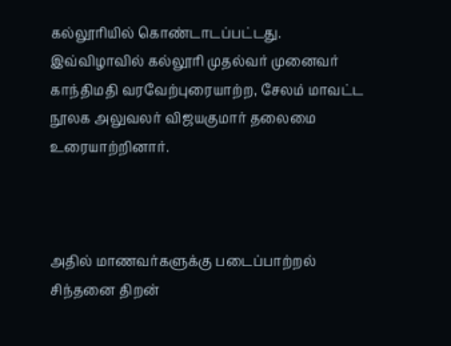கல்லூரியில் கொண்டாடப்பட்டது. இவ்விழாவில் கல்லூரி முதல்வர் முனைவர் காந்திமதி வரவேற்புரையாற்ற, சேலம் மாவட்ட நூலக அலுவலர் விஜயகுமார் தலைமை உரையாற்றினார்.



அதில் மாணவர்களுக்கு படைப்பாற்றல் சிந்தனை திறன்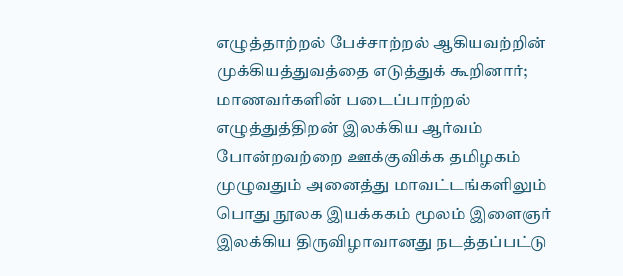எழுத்தாற்றல் பேச்சாற்றல் ஆகியவற்றின் முக்கியத்துவத்தை எடுத்துக் கூறினார்; மாணவர்களின் படைப்பாற்றல் எழுத்துத்திறன் இலக்கிய ஆர்வம் போன்றவற்றை ஊக்குவிக்க தமிழகம் முழுவதும் அனைத்து மாவட்டங்களிலும் பொது நூலக இயக்ககம் மூலம் இளைஞர் இலக்கிய திருவிழாவானது நடத்தப்பட்டு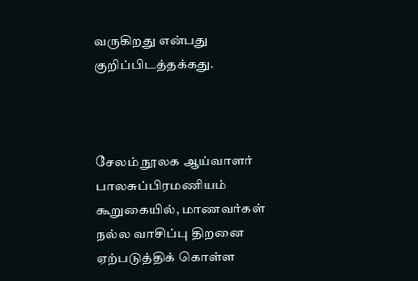வருகிறது என்பது குறிப்பிடத்தக்கது.



சேலம் நூலக ஆய்வாளர் பாலசுப்பிரமணியம் கூறுகையில், மாணவர்கள் நல்ல வாசிப்பு திறனை ஏற்படுத்திக் கொள்ள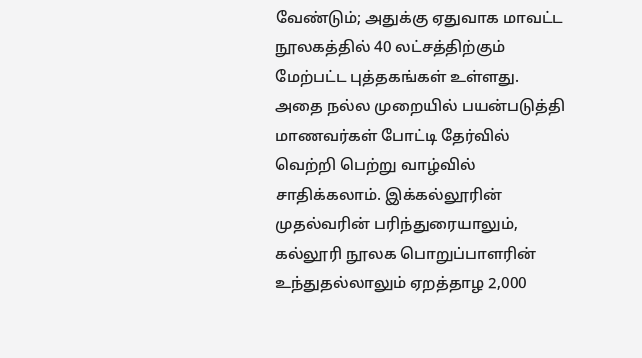வேண்டும்; அதுக்கு ஏதுவாக மாவட்ட நூலகத்தில் 40 லட்சத்திற்கும் மேற்பட்ட புத்தகங்கள் உள்ளது. அதை நல்ல முறையில் பயன்படுத்தி மாணவர்கள் போட்டி தேர்வில் வெற்றி பெற்று வாழ்வில் சாதிக்கலாம். இக்கல்லூரின் முதல்வரின் பரிந்துரையாலும், கல்லூரி நூலக பொறுப்பாளரின் உந்துதல்லாலும் ஏறத்தாழ 2,000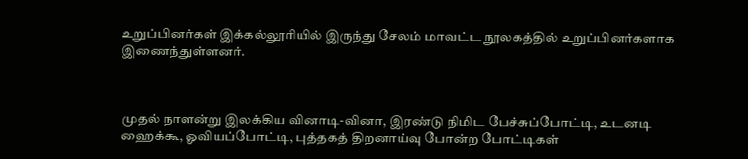உறுப்பினர்கள் இக்கல்லூரியில் இருந்து சேலம் மாவட்ட நூலகத்தில் உறுப்பினர்களாக இணைந்துள்ளனர்.



முதல் நாளன்று இலக்கிய வினாடி-வினா, இரண்டு நிமிட பேச்சுப்போட்டி, உடனடி ஹைக்கூ, ஓவியப்போட்டி, புத்தகத் திறனாய்வு போன்ற போட்டிகள்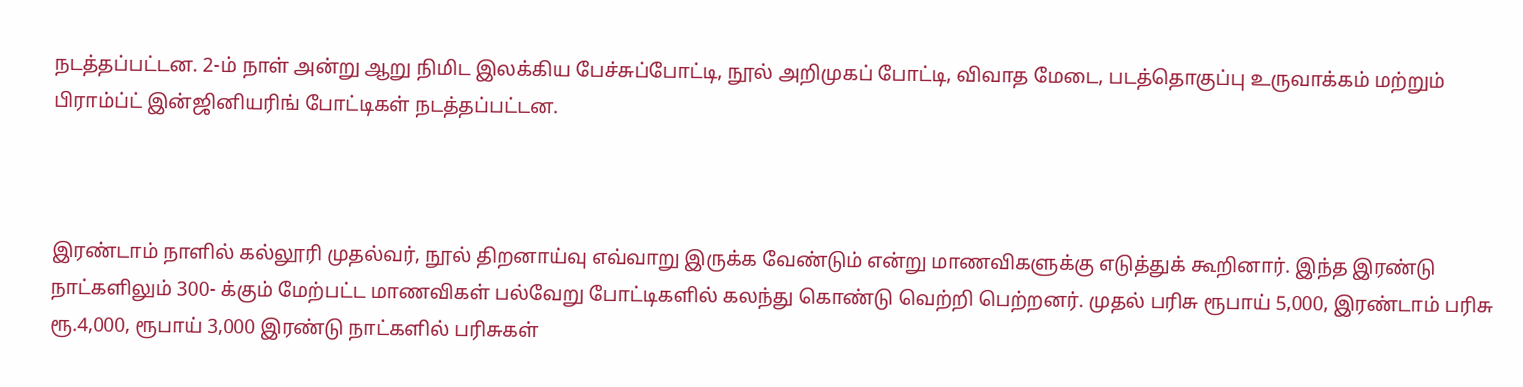நடத்தப்பட்டன. 2-ம் நாள் அன்று ஆறு நிமிட இலக்கிய பேச்சுப்போட்டி, நூல் அறிமுகப் போட்டி, விவாத மேடை, படத்தொகுப்பு உருவாக்கம் மற்றும் பிராம்ப்ட் இன்ஜினியரிங் போட்டிகள் நடத்தப்பட்டன.



இரண்டாம் நாளில் கல்லூரி முதல்வர், நூல் திறனாய்வு எவ்வாறு இருக்க வேண்டும் என்று மாணவிகளுக்கு எடுத்துக் கூறினார். இந்த இரண்டு நாட்களிலும் 300- க்கும் மேற்பட்ட மாணவிகள் பல்வேறு போட்டிகளில் கலந்து கொண்டு வெற்றி பெற்றனர். முதல் பரிசு ரூபாய் 5,000, இரண்டாம் பரிசு ரூ.4,000, ரூபாய் 3,000 இரண்டு நாட்களில் பரிசுகள்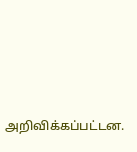அறிவிக்கப்பட்டன.